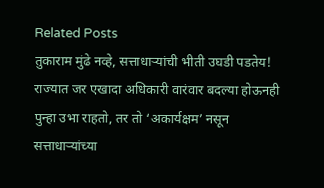Related Posts
तुकाराम मुंढे नव्हे, सत्ताधाऱ्यांची भीती उघडी पडतेय!
राज्यात जर एखादा अधिकारी वारंवार बदल्या होऊनही पुन्हा उभा राहतो, तर तो ‘अकार्यक्षम’ नसून सत्ताधाऱ्यांच्या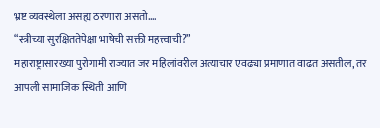भ्रष्ट व्यवस्थेला असह्य ठरणारा असतो.…
“स्त्रीच्या सुरक्षिततेपेक्षा भाषेची सक्ती महत्त्वाची?”
महाराष्ट्रासारख्या पुरोगामी राज्यात जर महिलांवरील अत्याचार एवढ्या प्रमाणात वाढत असतील, तर आपली सामाजिक स्थिती आणि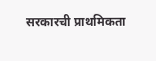सरकारची प्राथमिकता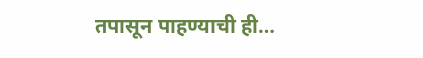तपासून पाहण्याची ही…